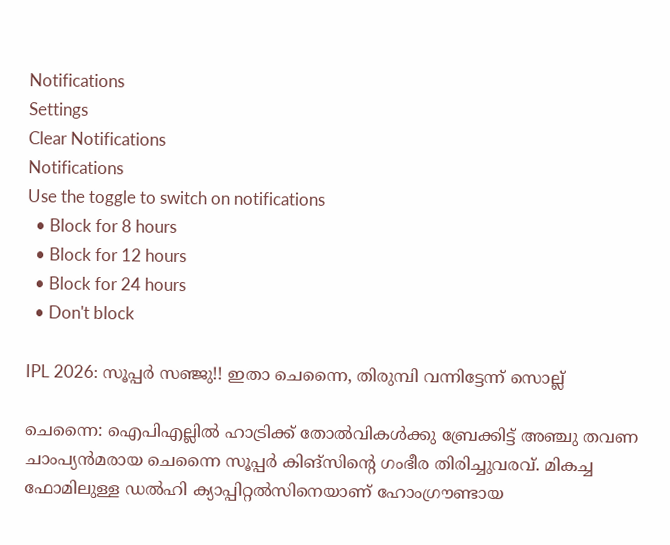Notifications
Settings
Clear Notifications
Notifications
Use the toggle to switch on notifications
  • Block for 8 hours
  • Block for 12 hours
  • Block for 24 hours
  • Don't block

IPL 2026: സൂപ്പര്‍ സഞ്ജു!! ഇതാ ചെന്നൈ, തിരുമ്പി വന്നിട്ടേന്ന് സൊല്ല്

ചെന്നൈ: ഐപിഎല്ലില്‍ ഹാട്രിക്ക് തോല്‍വികള്‍ക്കു ബ്രേക്കിട്ട് അഞ്ചു തവണ ചാംപ്യന്‍മരായ ചെന്നൈ സൂപ്പര്‍ കിങ്‌സിന്റെ ഗംഭീര തിരിച്ചുവരവ്. മികച്ച ഫോമിലുള്ള ഡല്‍ഹി ക്യാപ്പിറ്റല്‍സിനെയാണ് ഹോംഗ്രൗണ്ടായ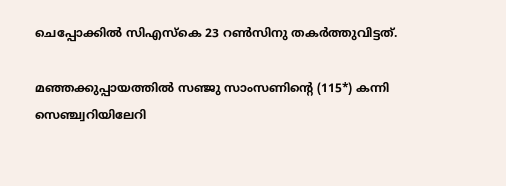ചെപ്പോക്കില്‍ സിഎസ്‌കെ 23 റണ്‍സിനു തകര്‍ത്തുവിട്ടത്.

മഞ്ഞക്കുപ്പായത്തില്‍ സഞ്ജു സാംസണിന്റെ (115*) കന്നി സെഞ്ച്വറിയിലേറി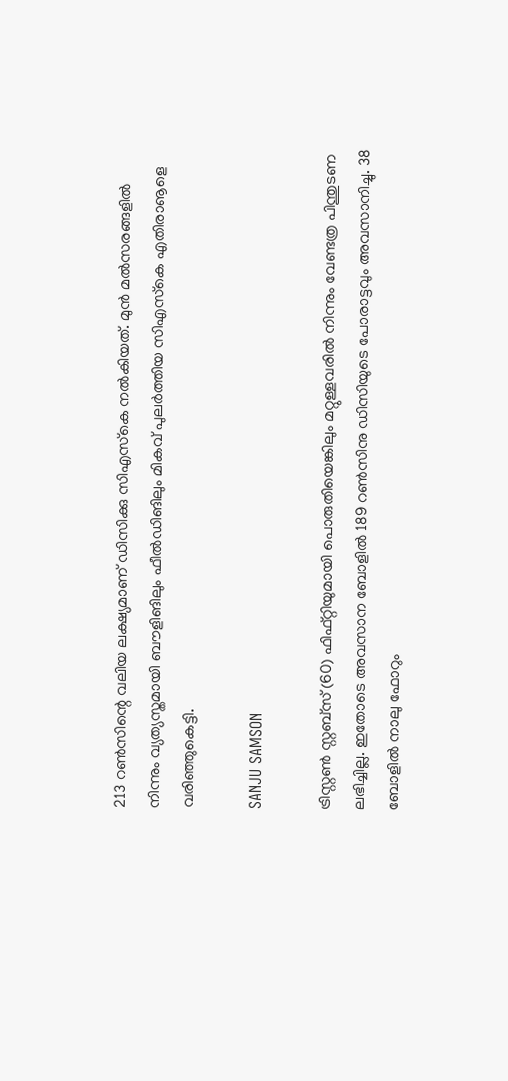213 റണ്‍സിന്റെ വലിയ ലക്ഷ്യമാണ് ഡിസിക്കു സിഎസ്‌കെ നല്‍കിയത്. മുന്‍ മല്‍സരങ്ങളില്‍ നിന്നും വ്യത്യസ്തമായി ബൗളിങിലും ഫീല്‍ഡിങിലും മികവ് പുലര്‍ത്തിയ സിഎസ്‌കെ എതിരാൡളെ വരിഞ്ഞുകെട്ടി.

SANJU SAMSON

ട്രിസ്റ്റണ്‍ സ്റ്റബ്‌സ് (60) ഫിഫ്റ്റിയുമായി പൊരുതിയെങ്കിലും മറ്റുള്ളവരില്‍ നിന്നും വേണ്ടത്ര പിന്തുടണ ലഭിച്ചില്ല. ഇതോടെ അവസാന ബോളില്‍ 189 റണ്‍സിനു ഡിസിയുടെ പോരാട്ടവും അവസാനിച്ചു. 38 ബോളില്‍ നാലു ഫോറും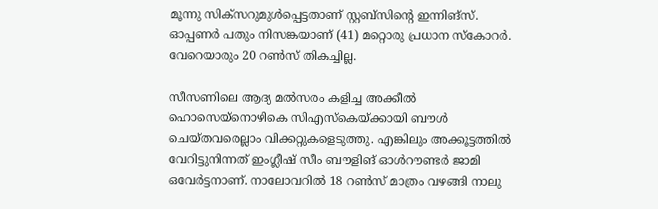മൂന്നു സിക്‌സറുമുള്‍പ്പെട്ടതാണ് സ്റ്റബ്‌സിന്റെ ഇന്നിങ്‌സ്. ഓപ്പണര്‍ പതും നിസങ്കയാണ് (41) മറ്റൊരു പ്രധാന സ്‌കോറര്‍. വേറെയാരും 20 റണ്‍സ് തികച്ചില്ല.

സീസണിലെ ആദ്യ മല്‍സരം കളിച്ച അക്കീല്‍ ഹൊസെയ്‌നൊഴികെ സിഎസ്‌കെയ്ക്കായി ബൗള്‍ ചെയ്തവരെല്ലാം വിക്കറ്റുകളെടുത്തു. എങ്കിലും അക്കൂട്ടത്തില്‍ വേറിട്ടുനിന്നത് ഇംഗ്ലീഷ് സീം ബൗളിങ് ഓള്‍റൗണ്ടര്‍ ജാമി ഒവേര്‍ട്ടനാണ്. നാലോവറില്‍ 18 റണ്‍സ് മാത്രം വഴങ്ങി നാലു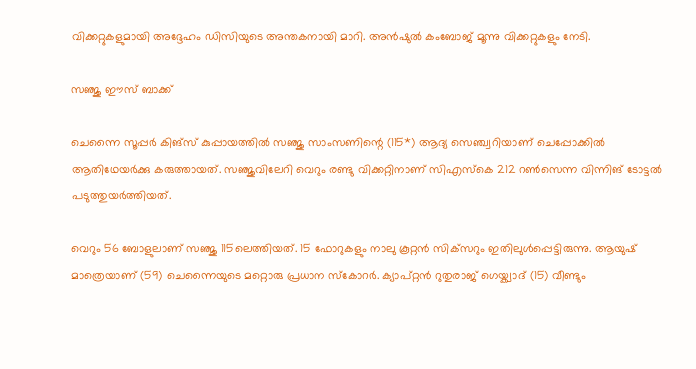വിക്കറ്റുകളുമായി അദ്ദേഹം ഡിസിയുടെ അന്തകനായി മാറി. അന്‍ഷുല്‍ കംബോജ് മൂന്നു വിക്കറ്റുകളും നേടി.

സഞ്ജു ഈസ് ബാക്ക്

ചെന്നൈ സൂപ്പര്‍ കിങ്‌സ് കുപ്പായത്തില്‍ സഞ്ജു സാംസണിന്റെ (115*) ആദ്യ സെഞ്ച്വറിയാണ് ചെപ്പോക്കില്‍ ആതിഥേയര്‍ക്കു കരുത്തായത്. സഞ്ജുവിലേറി വെറും രണ്ടു വിക്കറ്റിനാണ് സിഎസ്‌കെ 212 റണ്‍സെന്ന വിന്നിങ് ടോട്ടല്‍ പടുത്തുയര്‍ത്തിയത്.

വെറും 56 ബോളുലാണ് സഞ്ജു 115ലെത്തിയത്. 15 ഫോറുകളും നാലു കൂറ്റന്‍ സിക്‌സറും ഇതിലുള്‍പ്പെട്ടിരുന്നു. ആയുഷ് മാത്രെയാണ് (59) ചെന്നൈയുടെ മറ്റൊരു പ്രധാന സ്‌കോറര്‍. ക്യാപ്റ്റന്‍ റുതുരാജ് ഗെയ്ക്വാദ് (15) വീണ്ടും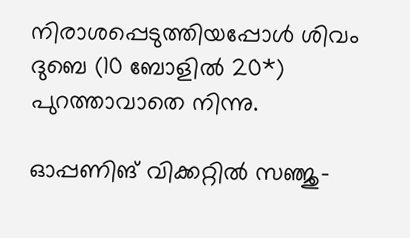നിരാശപ്പെടുത്തിയപ്പോള്‍ ശിവം ദുബെ (10 ബോളില്‍ 20*) പുറത്താവാതെ നിന്നു.

ഓപ്പണിങ് വിക്കറ്റില്‍ സഞ്ജു-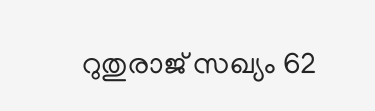റുതുരാജ് സഖ്യം 62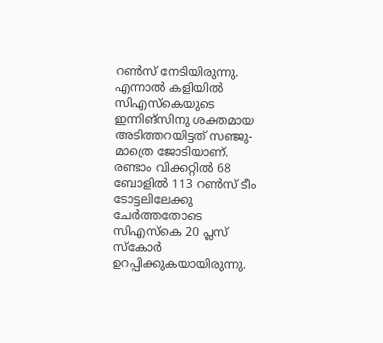റണ്‍സ് നേടിയിരുന്നു. എന്നാല്‍ കളിയില്‍ സിഎസ്‌കെയുടെ ഇന്നിങ്‌സിനു ശക്തമായ അടിത്തറയിട്ടത് സഞ്ജു- മാത്രെ ജോടിയാണ്. രണ്ടാം വിക്കറ്റില്‍ 68 ബോളില്‍ 113 റണ്‍സ് ടീം ടോട്ടലിലേക്കു ചേര്‍ത്തതോടെ സിഎസ്‌കെ 20 പ്ലസ് സ്‌കോര്‍ ഉറപ്പിക്കുകയായിരുന്നു.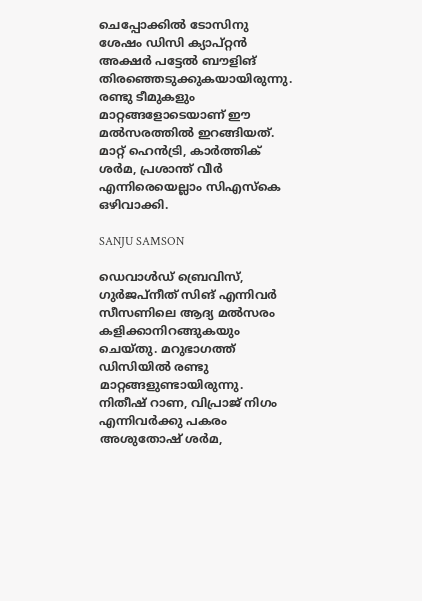ചെപ്പോക്കില്‍ ടോസിനു ശേഷം ഡിസി ക്യാപ്റ്റന്‍ അക്ഷര്‍ പട്ടേല്‍ ബൗളിങ് തിരഞ്ഞെടുക്കുകയായിരുന്നു. രണ്ടു ടീമുകളും മാറ്റങ്ങളോടെയാണ് ഈ മല്‍സരത്തില്‍ ഇറങ്ങിയത്. മാറ്റ് ഹെന്‍ട്രി, കാര്‍ത്തിക് ശര്‍മ, പ്രശാന്ത് വീര്‍ എന്നിരെയെല്ലാം സിഎസ്കെ ഒഴിവാക്കി.

SANJU SAMSON

ഡെവാള്‍ഡ് ബ്രെവിസ്, ഗുര്‍ജപ്‌നീത് സിങ് എന്നിവര്‍ സീസണിലെ ആദ്യ മല്‍സരം കളിക്കാനിറങ്ങുകയും ചെയ്തു. മറുഭാഗത്ത് ഡിസിയില്‍ രണ്ടു മാറ്റങ്ങളുണ്ടായിരുന്നു. നിതീഷ് റാണ, വിപ്രാജ് നിഗം എന്നിവര്‍ക്കു പകരം അശുതോഷ് ശര്‍മ,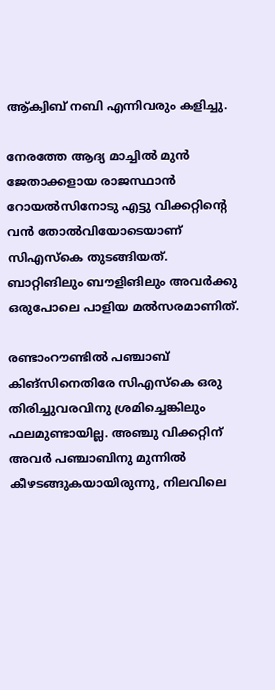ആ്ക്വിബ് നബി എന്നിവരും കളിച്ചു.

നേരത്തേ ആദ്യ മാച്ചില്‍ മുന്‍ ജേതാക്കളായ രാജസ്ഥാന്‍ റോയല്‍സിനോടു എട്ടു വിക്കറ്റിന്റെ വന്‍ തോല്‍വിയോടെയാണ് സിഎസ്‌കെ തുടങ്ങിയത്. ബാറ്റിങിലും ബൗളിങിലും അവര്‍ക്കു ഒരുപോലെ പാളിയ മല്‍സരമാണിത്.

രണ്ടാംറൗണ്ടില്‍ പഞ്ചാബ് കിങ്‌സിനെതിരേ സിഎസ്‌കെ ഒരു തിരിച്ചുവരവിനു ശ്രമിച്ചെങ്കിലും ഫലമുണ്ടായില്ല. അഞ്ചു വിക്കറ്റിന് അവര്‍ പഞ്ചാബിനു മുന്നില്‍ കീഴടങ്ങുകയായിരുന്നു, നിലവിലെ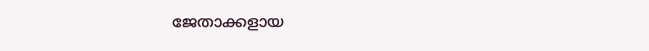ജേതാക്കളായ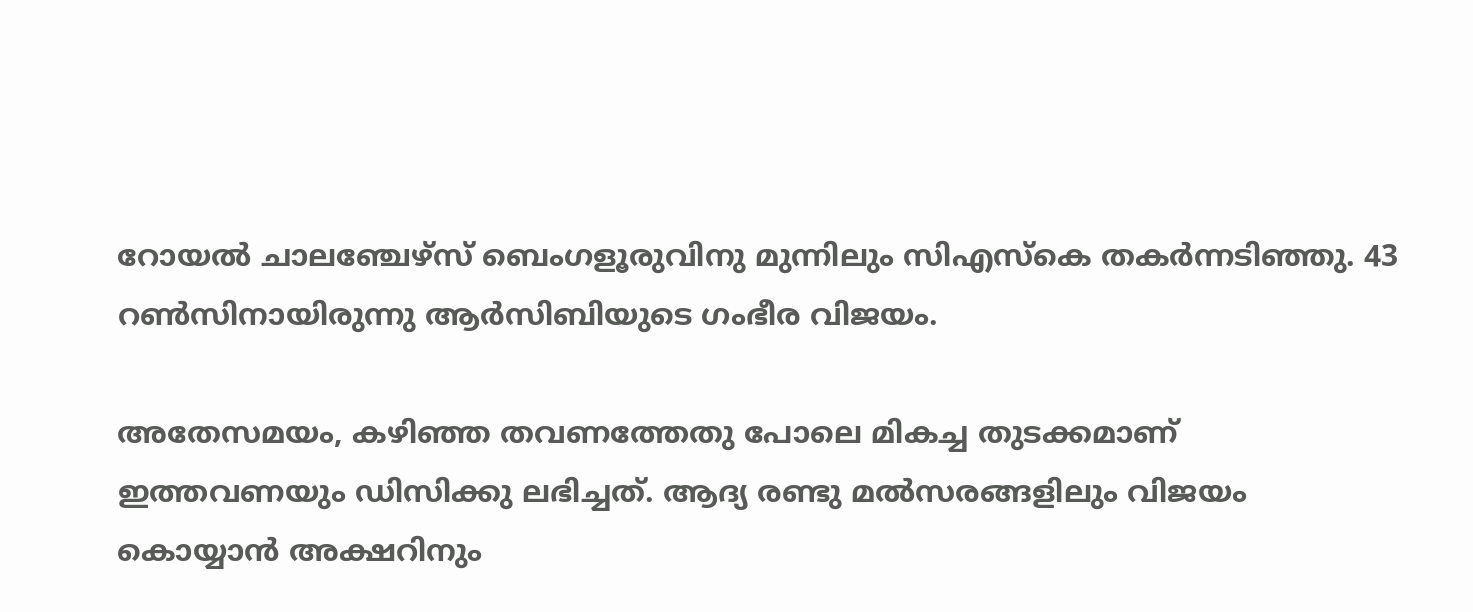റോയല്‍ ചാലഞ്ചേഴ്‌സ് ബെംഗളൂരുവിനു മുന്നിലും സിഎസ്‌കെ തകര്‍ന്നടിഞ്ഞു. 43 റണ്‍സിനായിരുന്നു ആര്‍സിബിയുടെ ഗംഭീര വിജയം.

അതേസമയം, കഴിഞ്ഞ തവണത്തേതു പോലെ മികച്ച തുടക്കമാണ് ഇത്തവണയും ഡിസിക്കു ലഭിച്ചത്. ആദ്യ രണ്ടു മല്‍സരങ്ങളിലും വിജയം കൊയ്യാന്‍ അക്ഷറിനും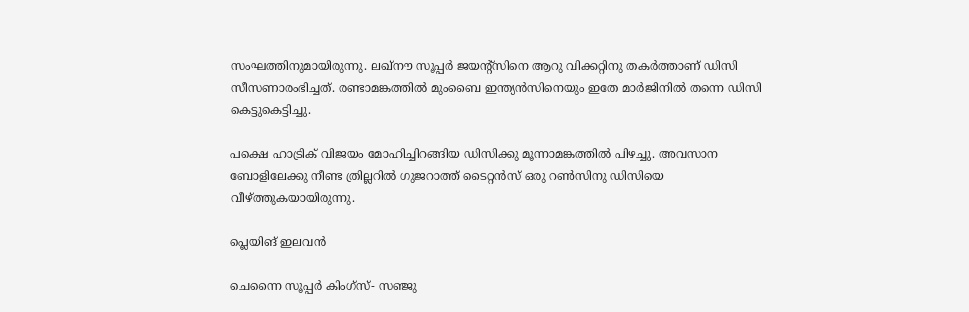സംഘത്തിനുമായിരുന്നു. ലഖ്നൗ സൂപ്പര്‍ ജയന്റ്‌സിനെ ആറു വിക്കറ്റിനു തകര്‍ത്താണ് ഡിസി സീസണാരംഭിച്ചത്. രണ്ടാമങ്കത്തില്‍ മുംബൈ ഇന്ത്യന്‍സിനെയും ഇതേ മാര്‍ജിനില്‍ തന്നെ ഡിസി കെട്ടുകെട്ടിച്ചു.

പക്ഷെ ഹാട്രിക് വിജയം മോഹിച്ചിറങ്ങിയ ഡിസിക്കു മൂന്നാമങ്കത്തില്‍ പിഴച്ചു. അവസാന ബോളിലേക്കു നീണ്ട ത്രില്ലറില്‍ ഗുജറാത്ത് ടൈറ്റന്‍സ് ഒരു റണ്‍സിനു ഡിസിയെ വീഴ്ത്തുകയായിരുന്നു.

പ്ലെയിങ് ഇലവന്‍

ചെന്നൈ സൂപ്പര്‍ കിംഗ്സ്- സഞ്ജു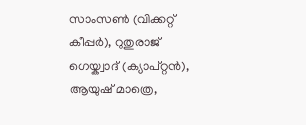സാംസണ്‍ (വിക്കറ്റ് കീപ്പര്‍), റുതുരാജ് ഗെയ്ക്വാദ് (ക്യാപ്റ്റന്‍), ആയുഷ് മാത്രെ,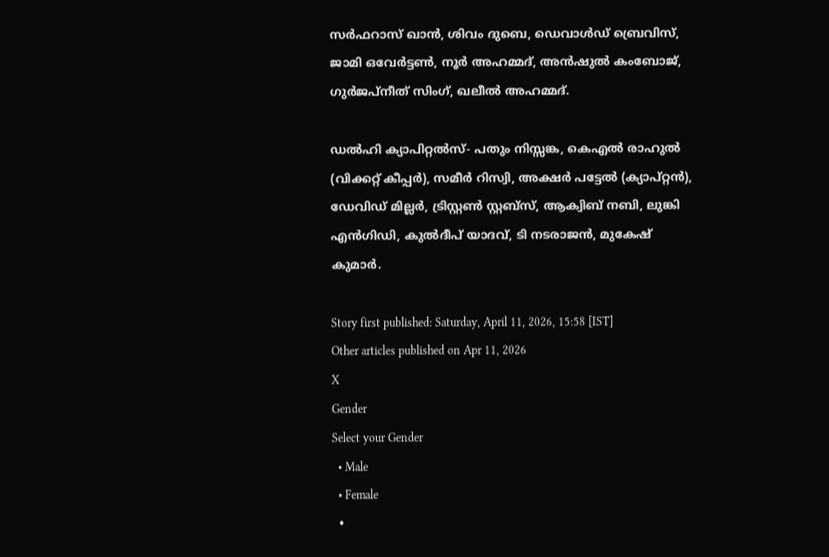സര്‍ഫറാസ് ഖാന്‍, ശിവം ദുബെ, ഡെവാള്‍ഡ് ബ്രെവിസ്, ജാമി ഒവേര്‍ട്ടണ്‍, നൂര്‍ അഹമ്മദ്, അന്‍ഷുല്‍ കംബോജ്, ഗുര്‍ജപ്നീത് സിംഗ്, ഖലീല്‍ അഹമ്മദ്.

ഡല്‍ഹി ക്യാപിറ്റല്‍സ്- പതും നിസ്സങ്ക, കെഎല്‍ രാഹുല്‍ (വിക്കറ്റ് കീപ്പര്‍), സമീര്‍ റിസ്വി, അക്ഷര്‍ പട്ടേല്‍ (ക്യാപ്റ്റന്‍), ഡേവിഡ് മില്ലര്‍, ട്രിസ്റ്റണ്‍ സ്റ്റബ്‌സ്, ആക്വിബ് നബി, ലുങ്കി എന്‍ഗിഡി, കുല്‍ദീപ് യാദവ്, ടി നടരാജന്‍, മുകേഷ് കുമാര്‍.

Story first published: Saturday, April 11, 2026, 15:58 [IST]
Other articles published on Apr 11, 2026
X
Gender
Select your Gender
  • Male
  • Female
  •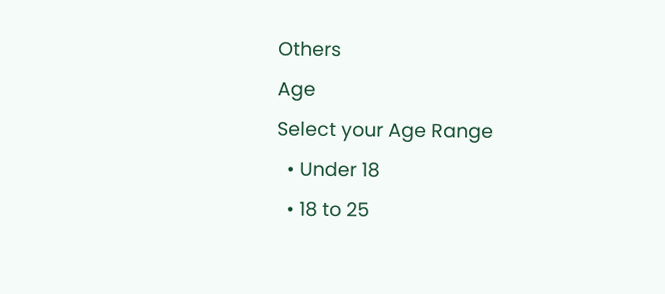Others
Age
Select your Age Range
  • Under 18
  • 18 to 25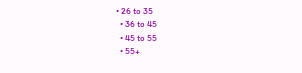• 26 to 35
  • 36 to 45
  • 45 to 55
  • 55+